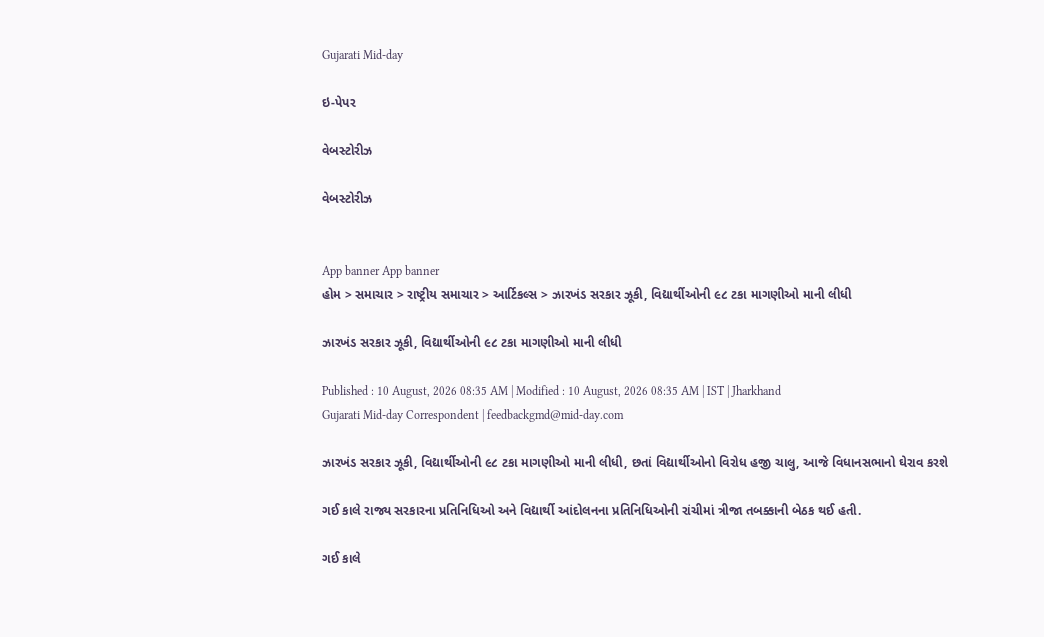Gujarati Mid-day

ઇ-પેપર

વેબસ્ટોરીઝ

વેબસ્ટોરીઝ


App banner App banner
હોમ > સમાચાર > રાષ્ટ્રીય સમાચાર > આર્ટિકલ્સ > ઝારખંડ સરકાર ઝૂકી, વિદ્યાર્થીઓની ૯૮ ટકા માગણીઓ માની લીધી

ઝારખંડ સરકાર ઝૂકી, વિદ્યાર્થીઓની ૯૮ ટકા માગણીઓ માની લીધી

Published : 10 August, 2026 08:35 AM | Modified : 10 August, 2026 08:35 AM | IST | Jharkhand
Gujarati Mid-day Correspondent | feedbackgmd@mid-day.com

ઝારખંડ સરકાર ઝૂકી, વિદ્યાર્થીઓની ૯૮ ટકા માગણીઓ માની લીધી, છતાં વિદ્યાર્થીઓનો વિરોધ હજી ચાલુ, આજે વિધાનસભાનો ઘેરાવ કરશે

ગઈ કાલે રાજ્ય સરકારના પ્રતિનિધિઓ અને વિદ્યાર્થી આંદોલનના પ્રતિનિધિઓની રાંચીમાં ત્રીજા તબક્કાની બેઠક થઈ હતી.

ગઈ કાલે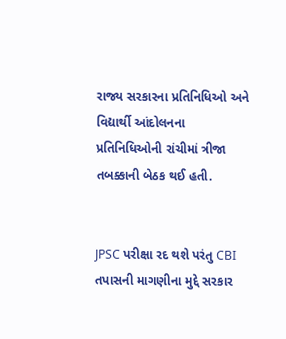રાજ્ય સરકારના પ્રતિનિધિઓ અને વિદ્યાર્થી આંદોલનના પ્રતિનિધિઓની રાંચીમાં ત્રીજા તબક્કાની બેઠક થઈ હતી.


JPSC પરીક્ષા રદ થશે પરંતુ CBI તપાસની માગણીના મુદ્દે સરકાર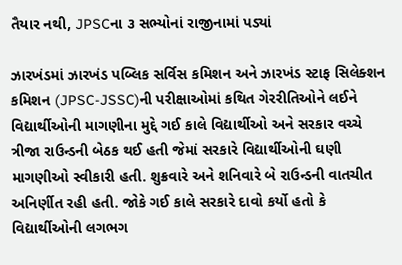તૈયાર નથી, JPSCના ૩ સભ્યોનાં રાજીનામાં પડ્યાં

ઝારખંડમાં ઝારખંડ પબ્લિક સર્વિસ કમિશન અને ઝારખંડ સ્ટાફ સિલેક્શન કમિશન (JPSC-JSSC)ની પરીક્ષાઓમાં કથિત ગેરરીતિઓને લઈને વિદ્યાર્થીઓની માગણીના મુદ્દે ગઈ કાલે વિદ્યાર્થીઓ અને સરકાર વચ્ચે ત્રીજા રાઉન્ડની બેઠક થઈ હતી જેમાં સરકારે વિદ્યાર્થીઓની ઘણી માગણીઓ સ્વીકારી હતી. શુક્રવારે અને શનિવારે બે રાઉન્ડની વાતચીત અનિર્ણીત રહી હતી. જોકે ગઈ કાલે સરકારે દાવો કર્યો હતો કે વિદ્યાર્થીઓની લગભગ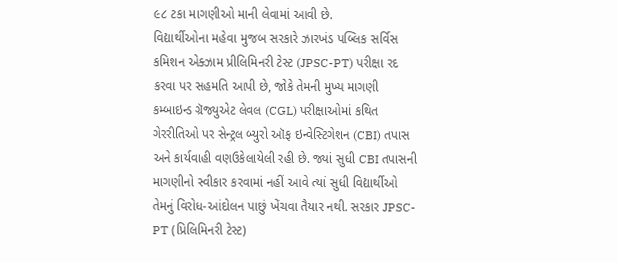૯૮ ટકા માગણીઓ માની લેવામાં આવી છે.
વિદ્યાર્થીઓના મહેવા મુજબ સરકારે ઝારખંડ પબ્લિક સર્વિસ કમિશન એક્ઝામ પ્રીલિમિનરી ટેસ્ટ (JPSC-PT) પરીક્ષા રદ કરવા પર સહમતિ આપી છે, જોકે તેમની મુખ્ય માગણી કમ્બાઇન્ડ ગ્રૅજ્યુએટ લેવલ (CGL) પરીક્ષાઓમાં કથિત ગેરરીતિઓ પર સેન્ટ્રલ બ્યુરો ઑફ ઇન્વેસ્ટિગેશન (CBI) તપાસ અને કાર્યવાહી વણઉકેલાયેલી રહી છે. જ્યાં સુધી CBI તપાસની માગણીનો સ્વીકાર કરવામાં નહીં આવે ત્યાં સુધી વિદ્યાર્થીઓ તેમનું વિરોધ-આંદોલન પાછું ખેંચવા તૈયાર નથી. સરકાર JPSC-PT (પ્રિલિમિનરી ટેસ્ટ)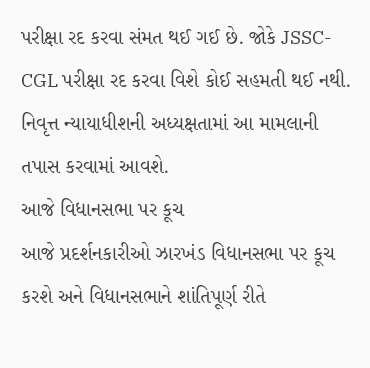પરીક્ષા રદ કરવા સંમત થઈ ગઈ છે. જોકે JSSC-CGL પરીક્ષા રદ કરવા વિશે કોઈ સહમતી થઈ નથી. નિવૃત્ત ન્યાયાધીશની અધ્યક્ષતામાં આ મામલાની તપાસ કરવામાં આવશે.
આજે વિધાનસભા પર કૂચ
આજે પ્રદર્શનકારીઓ ઝારખંડ વિધાનસભા પર કૂચ કરશે અને વિધાનસભાને શાંતિપૂર્ણ રીતે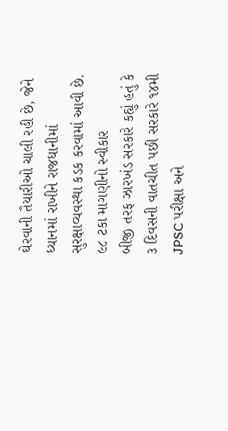ઘેરવાની તૈયારીઓ ચાલી રહી છે, જેને ધ્યાનમાં રાખીને રાજધાનીમાં સુરક્ષાવ્યવસ્થા કડક કરવામાં આવી છે.
૯૮ ટકા માગણીનો સ્વીકાર
બીજી તરફ ઝારખંડ સરકારે કહ્યું હતું કે ૩ દિવસની વાતચીત પછી સરકારે ૧૪મી JPSC પરીક્ષા અને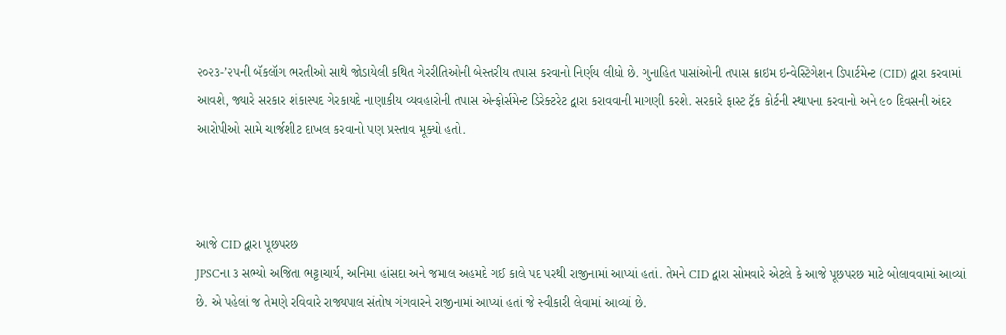૨૦૨૩-’૨૫ની બૅકલૉગ ભરતીઓ સાથે જોડાયેલી કથિત ગેરરીતિઓની બેસ્તરીય તપાસ કરવાનો નિર્ણય લીધો છે. ગુનાહિત પાસાંઓની તપાસ ક્રાઇમ ઇન્વેસ્ટિગેશન ડિપાર્ટમેન્ટ (CID) દ્વારા કરવામાં આવશે, જ્યારે સરકાર શંકાસ્પદ ગેરકાયદે નાણાકીય વ્યવહારોની તપાસ એન્ફોર્સમેન્ટ ડિરેક્ટરેટ દ્વારા કરાવવાની માગણી કરશે. સરકારે ફાસ્ટ ટ્રૅક કોર્ટની સ્થાપના કરવાનો અને ૯૦ દિવસની અંદર આરોપીઓ સામે ચાર્જશીટ દાખલ કરવાનો પણ પ્રસ્તાવ મૂક્યો હતો.



આજે CID દ્વારા પૂછપરછ
JPSCના ૩ સભ્યો અજિતા ભટ્ટાચાર્ય, અનિમા હાંસદા અને જમાલ અહમદે ગઈ કાલે પદ પરથી રાજીનામાં આપ્યાં હતાં. તેમને CID દ્વારા સોમવારે એટલે કે આજે પૂછપરછ માટે બોલાવવામાં આવ્યાં છે. એ પહેલાં જ તેમણે રવિવારે રાજ્યપાલ સંતોષ ગંગવારને રાજીનામાં આપ્યાં હતાં જે સ્વીકારી લેવામાં આવ્યાં છે.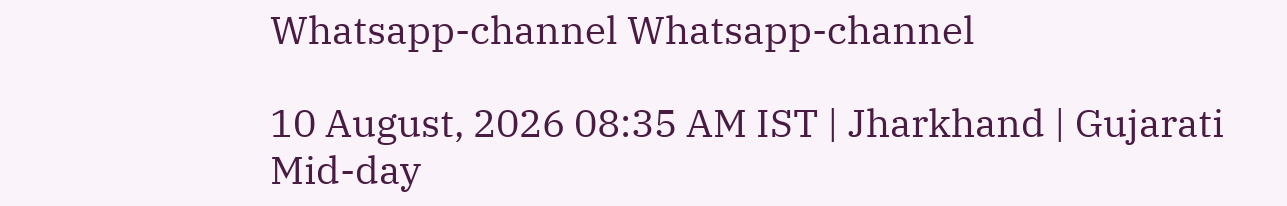Whatsapp-channel Whatsapp-channel

10 August, 2026 08:35 AM IST | Jharkhand | Gujarati Mid-day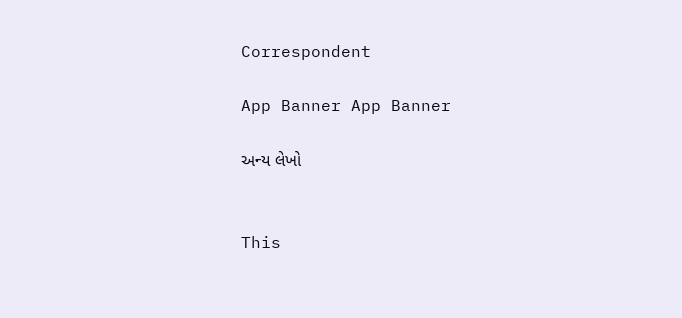Correspondent

App Banner App Banner

અન્ય લેખો


This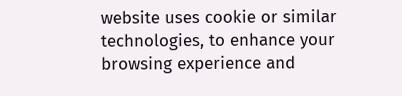website uses cookie or similar technologies, to enhance your browsing experience and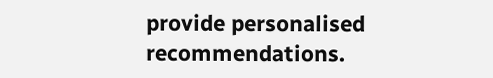provide personalised recommendations.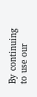By continuing to use our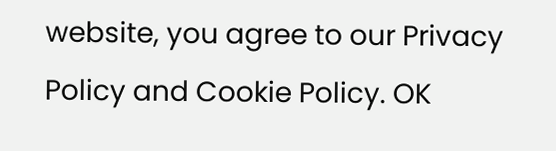website, you agree to our Privacy Policy and Cookie Policy. OK